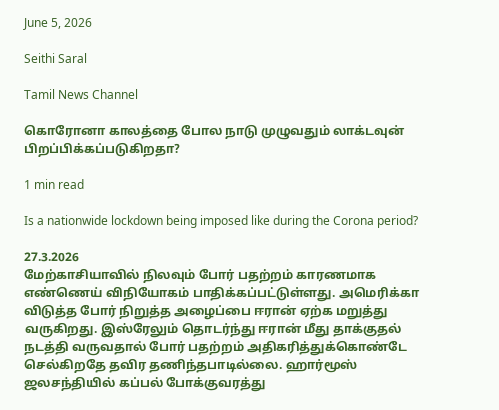June 5, 2026

Seithi Saral

Tamil News Channel

கொரோனா காலத்தை போல நாடு முழுவதும் லாக்டவுன் பிறப்பிக்கப்படுகிறதா?

1 min read

Is a nationwide lockdown being imposed like during the Corona period?

27.3.2026
மேற்காசியாவில் நிலவும் போர் பதற்றம் காரணமாக எண்ணெய் விநியோகம் பாதிக்கப்பட்டுள்ளது. அமெரிக்கா விடுத்த போர் நிறுத்த அழைப்பை ஈரான் ஏற்க மறுத்து வருகிறது. இஸ்ரேலும் தொடர்ந்து ஈரான் மீது தாக்குதல் நடத்தி வருவதால் போர் பதற்றம் அதிகரித்துக்கொண்டே செல்கிறதே தவிர தணிந்தபாடில்லை. ஹார்மூஸ் ஜலசந்தியில் கப்பல் போக்குவரத்து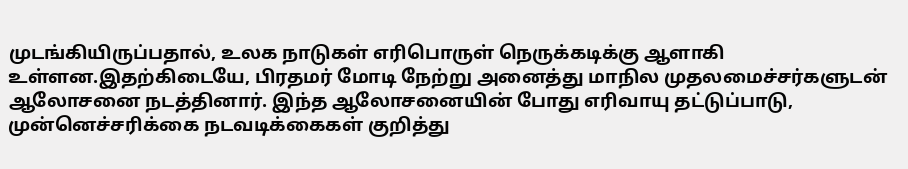முடங்கியிருப்பதால், உலக நாடுகள் எரிபொருள் நெருக்கடிக்கு ஆளாகி உள்ளன.இதற்கிடையே, பிரதமர் மோடி நேற்று அனைத்து மாநில முதலமைச்சர்களுடன் ஆலோசனை நடத்தினார். இந்த ஆலோசனையின் போது எரிவாயு தட்டுப்பாடு, முன்னெச்சரிக்கை நடவடிக்கைகள் குறித்து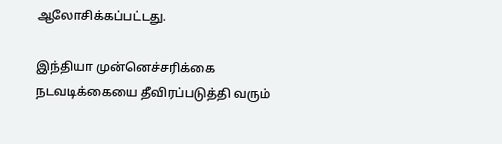ஆலோசிக்கப்பட்டது.

இந்தியா முன்னெச்சரிக்கை நடவடிக்கையை தீவிரப்படுத்தி வரும்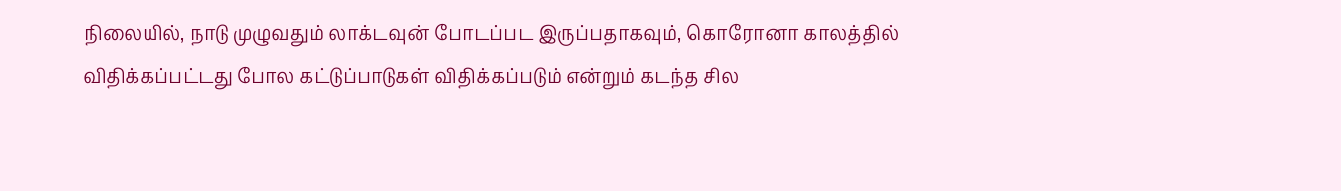நிலையில், நாடு முழுவதும் லாக்டவுன் போடப்பட இருப்பதாகவும், கொரோனா காலத்தில் விதிக்கப்பட்டது போல கட்டுப்பாடுகள் விதிக்கப்படும் என்றும் கடந்த சில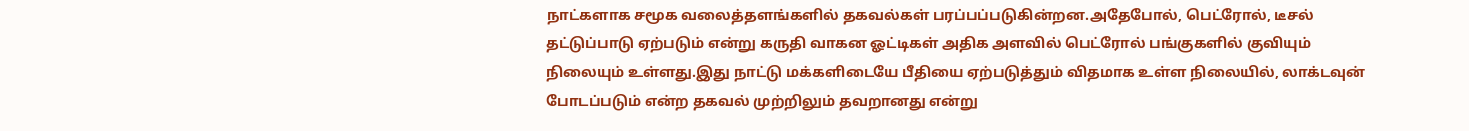நாட்களாக சமூக வலைத்தளங்களில் தகவல்கள் பரப்பப்படுகின்றன.அதேபோல், பெட்ரோல், டீசல் தட்டுப்பாடு ஏற்படும் என்று கருதி வாகன ஓட்டிகள் அதிக அளவில் பெட்ரோல் பங்குகளில் குவியும் நிலையும் உள்ளது.இது நாட்டு மக்களிடையே பீதியை ஏற்படுத்தும் விதமாக உள்ள நிலையில், லாக்டவுன் போடப்படும் என்ற தகவல் முற்றிலும் தவறானது என்று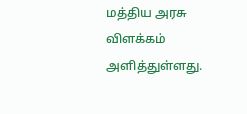மத்திய அரசு விளக்கம் அளித்துள்ளது.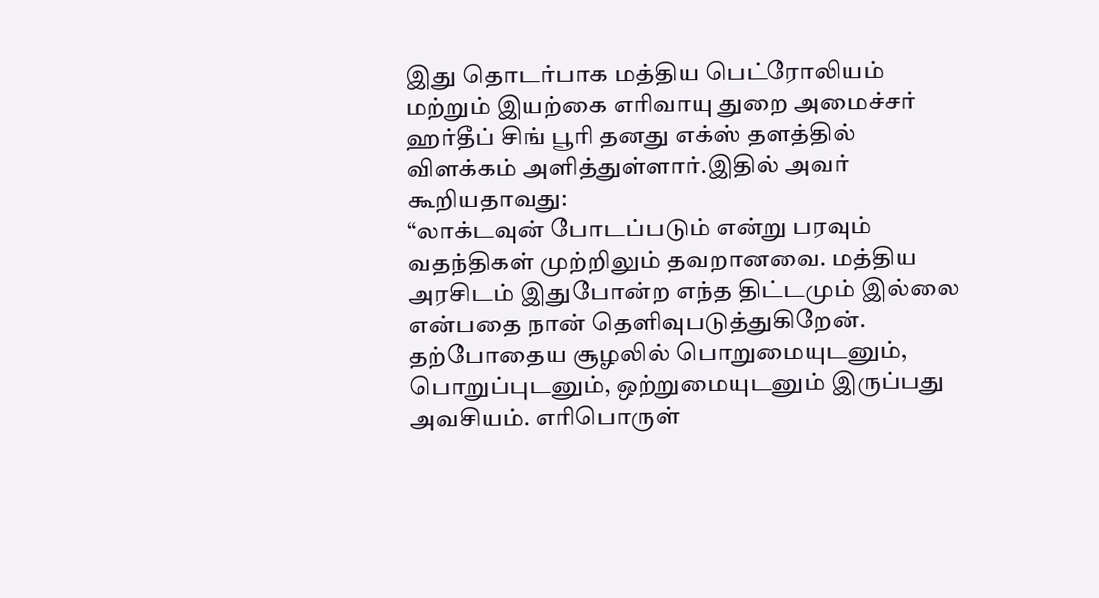இது தொடர்பாக மத்திய பெட்ரோலியம் மற்றும் இயற்கை எரிவாயு துறை அமைச்சர் ஹர்தீப் சிங் பூரி தனது எக்ஸ் தளத்தில் விளக்கம் அளித்துள்ளார்.இதில் அவர் கூறியதாவது:
“லாக்டவுன் போடப்படும் என்று பரவும் வதந்திகள் முற்றிலும் தவறானவை. மத்திய அரசிடம் இதுபோன்ற எந்த திட்டமும் இல்லை என்பதை நான் தெளிவுபடுத்துகிறேன். தற்போதைய சூழலில் பொறுமையுடனும், பொறுப்புடனும், ஒற்றுமையுடனும் இருப்பது அவசியம். எரிபொருள்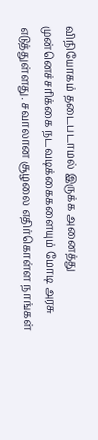விநியோகம் தடைபடாமல் இருக்க அனைத்து முன்னெச்சரிக்கை நடவடிக்கைகளையும் மோடி அரசு எடுத்துள்ளது. சவாலான சூழலை எதிர்கொள்ள நாங்கள்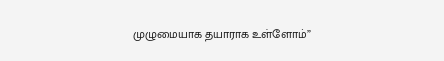முழுமையாக தயாராக உள்ளோம்”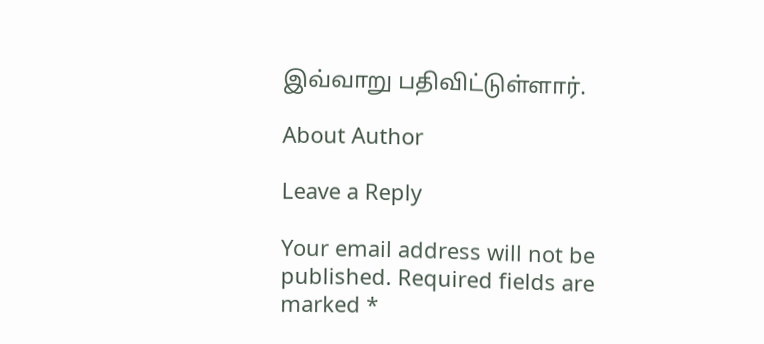இவ்வாறு பதிவிட்டுள்ளார்.

About Author

Leave a Reply

Your email address will not be published. Required fields are marked *